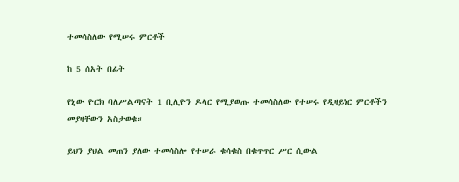ተመሳስለው የሚሠሩ ምርቶች

ከ 5 ሰአት በፊት

የኒው ዮርክ ባለሥልጣናት 1 ቢሊዮን ዶላር የሚያወጡ ተመሳስለው የተሠሩ የዲዛይነር ምርቶችን መያዛቸውን አስታወቁ።

ይህን ያህል መጠን ያለው ተመሳስሎ የተሠራ ቁሳቁስ በቁጥጥር ሥር ሲውል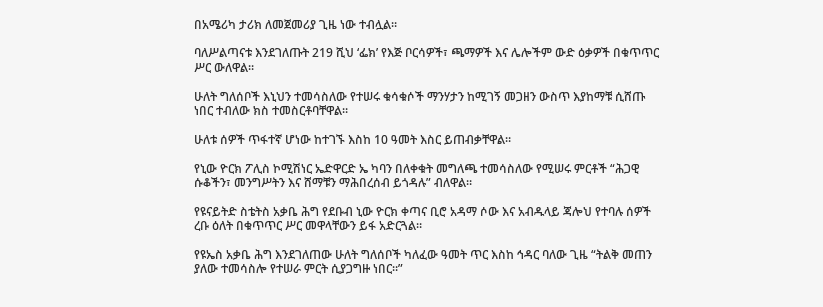በአሜሪካ ታሪክ ለመጀመሪያ ጊዜ ነው ተብሏል።

ባለሥልጣናቱ እንደገለጡት 219 ሺህ ‘ፌክ’ የእጅ ቦርሳዎች፣ ጫማዎች እና ሌሎችም ውድ ዕቃዎች በቁጥጥር ሥር ውለዋል።

ሁለት ግለሰቦች እኒህን ተመሳስለው የተሠሩ ቁሳቁሶች ማንሃታን ከሚገኝ መጋዘን ውስጥ እያከማቹ ሲሸጡ ነበር ተብለው ክስ ተመስርቶባቸዋል።

ሁለቱ ሰዎች ጥፋተኛ ሆነው ከተገኙ እስከ 10 ዓመት እስር ይጠብቃቸዋል።

የኒው ዮርክ ፖሊስ ኮሚሽነር ኤድዋርድ ኤ ካባን በለቀቁት መግለጫ ተመሳስለው የሚሠሩ ምርቶች “ሕጋዊ ሱቆችን፣ መንግሥትን እና ሸማቹን ማሕበረሰብ ይጎዳሉ” ብለዋል።

የዩናይትድ ስቴትስ አቃቤ ሕግ የደቡብ ኒው ዮርክ ቀጣና ቢሮ አዳማ ሶው እና አብዱላይ ጃሎህ የተባሉ ሰዎች ረቡ ዕለት በቁጥጥር ሥር መዋላቸውን ይፋ አድርጓል።

የዩኤስ አቃቤ ሕግ እንደገለጠው ሁለት ግለሰቦች ካለፈው ዓመት ጥር እስከ ኅዳር ባለው ጊዜ “ትልቅ መጠን ያለው ተመሳስሎ የተሠራ ምርት ሲያጋግዙ ነበር።”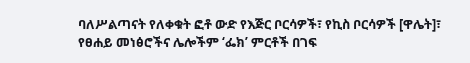ባለሥልጣናት የለቀቁት ፎቶ ውድ የእጅር ቦርሳዎች፣ የኪስ ቦርሳዎች [ዋሌት]፣ የፀሐይ መነፅሮችና ሌሎችም ‘ፌክ’ ምርቶች በገፍ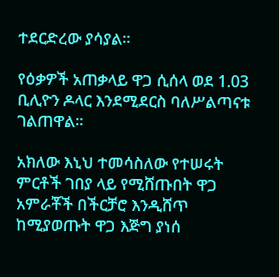ተደርድረው ያሳያል።

የዕቃዎች አጠቃላይ ዋጋ ሲሰላ ወደ 1.03 ቢሊዮን ዶላር እንደሚደርስ ባለሥልጣናቱ ገልጠዋል።

አክለው እኒህ ተመሳስለው የተሠሩት ምርቶች ገበያ ላይ የሚሸጡበት ዋጋ አምራቾች በችርቻሮ እንዲሸጥ ከሚያወጡት ዋጋ እጅግ ያነሰ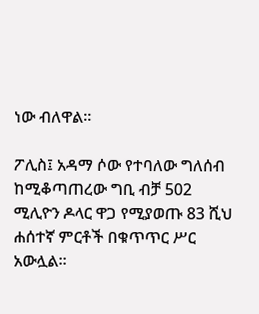ነው ብለዋል።

ፖሊስ፤ አዳማ ሶው የተባለው ግለሰብ ከሚቆጣጠረው ግቢ ብቻ 502 ሚሊዮን ዶላር ዋጋ የሚያወጡ 83 ሺህ ሐሰተኛ ምርቶች በቁጥጥር ሥር አውሏል።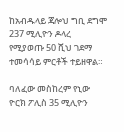ከአብዱላይ ጃሎህ ግቢ ደግሞ 237 ሚሊዮን ዶላረ የሚያወጡ 50 ሺህ ገደማ ተመሳሳይ ምርቶች ተይዘዋል።

ባለፈው መስከረም የኒው ዮርክ ፖሊስ 35 ሚሊዮን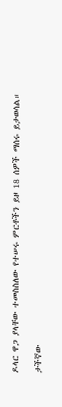ዶላር ዋጋ ያላቸው ተመስስለው የተሠሩ ምርቶችን ይዞ 18 ሰዎች ማሰሩ ይታወሳል።

ታችኛው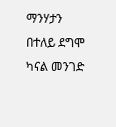ማንሃታን በተለይ ደግሞ ካናል መንገድ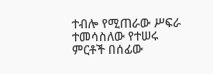ተብሎ የሚጠራው ሥፍራ ተመሳስለው የተሠሩ ምርቶች በሰፊው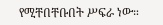የሚቸበቸቡበት ሥፍራ ነው።